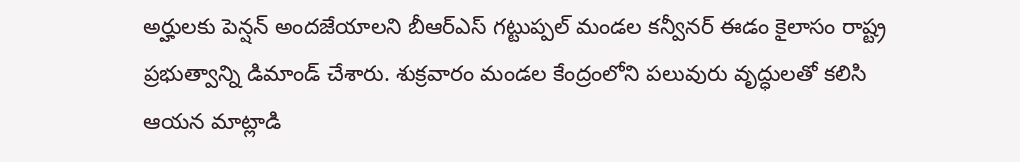అర్హులకు పెన్షన్ అందజేయాలని బీఆర్ఎస్ గట్టుప్పల్ మండల కన్వీనర్ ఈడం కైలాసం రాష్ట్ర ప్రభుత్వాన్ని డిమాండ్ చేశారు. శుక్రవారం మండల కేంద్రంలోని పలువురు వృద్ధులతో కలిసి ఆయన మాట్లాడి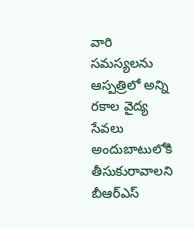వారి సమస్యలను
ఆస్పత్రిలో అన్ని రకాల వైద్య సేవలు అందుబాటులోకి తీసుకురావాలని బీఆర్ఎస్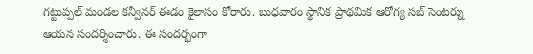గట్టుప్పల్ మండల కన్వీనర్ ఈడం కైలాసం కోరారు. బుధవారం స్థానిక ప్రాథమిక ఆరోగ్య సబ్ సెంటర్ను ఆయన సందర్శించారు. ఈ సందర్భంగా